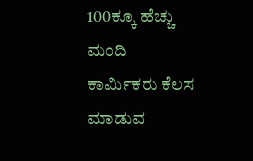100ಕ್ಕೂ ಹೆಚ್ಚು ಮಂದಿ ಕಾರ್ಮಿಕರು ಕೆಲಸ ಮಾಡುವ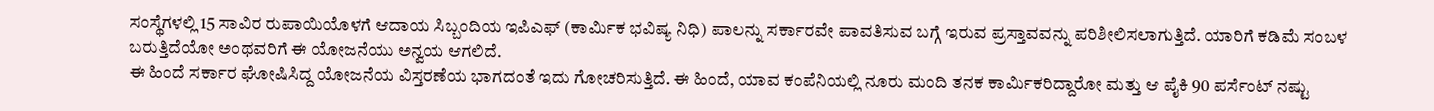ಸಂಸ್ಥೆಗಳಲ್ಲಿ 15 ಸಾವಿರ ರುಪಾಯಿಯೊಳಗೆ ಆದಾಯ ಸಿಬ್ಬಂದಿಯ ಇಪಿಎಫ್ (ಕಾರ್ಮಿಕ ಭವಿಷ್ಯ ನಿಧಿ) ಪಾಲನ್ನು ಸರ್ಕಾರವೇ ಪಾವತಿಸುವ ಬಗ್ಗೆ ಇರುವ ಪ್ರಸ್ತಾವವನ್ನು ಪರಿಶೀಲಿಸಲಾಗುತ್ತಿದೆ. ಯಾರಿಗೆ ಕಡಿಮೆ ಸಂಬಳ ಬರುತ್ತಿದೆಯೋ ಅಂಥವರಿಗೆ ಈ ಯೋಜನೆಯು ಅನ್ವಯ ಆಗಲಿದೆ.
ಈ ಹಿಂದೆ ಸರ್ಕಾರ ಘೋಷಿಸಿದ್ದ ಯೋಜನೆಯ ವಿಸ್ತರಣೆಯ ಭಾಗದಂತೆ ಇದು ಗೋಚರಿಸುತ್ತಿದೆ. ಈ ಹಿಂದೆ, ಯಾವ ಕಂಪೆನಿಯಲ್ಲಿ ನೂರು ಮಂದಿ ತನಕ ಕಾರ್ಮಿಕರಿದ್ದಾರೋ ಮತ್ತು ಆ ಪೈಕಿ 90 ಪರ್ಸೆಂಟ್ ನಷ್ಟು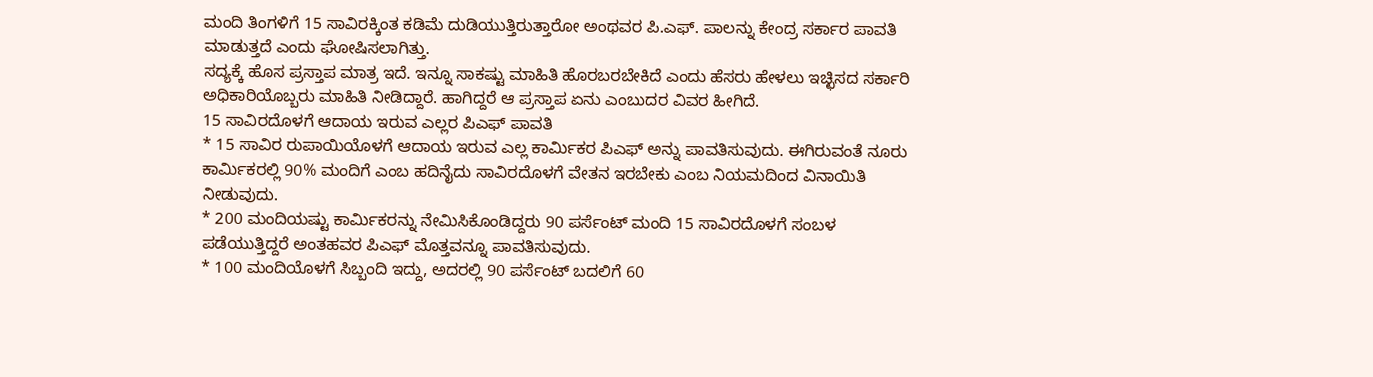ಮಂದಿ ತಿಂಗಳಿಗೆ 15 ಸಾವಿರಕ್ಕಿಂತ ಕಡಿಮೆ ದುಡಿಯುತ್ತಿರುತ್ತಾರೋ ಅಂಥವರ ಪಿ.ಎಫ್. ಪಾಲನ್ನು ಕೇಂದ್ರ ಸರ್ಕಾರ ಪಾವತಿ ಮಾಡುತ್ತದೆ ಎಂದು ಘೋಷಿಸಲಾಗಿತ್ತು.
ಸದ್ಯಕ್ಕೆ ಹೊಸ ಪ್ರಸ್ತಾಪ ಮಾತ್ರ ಇದೆ. ಇನ್ನೂ ಸಾಕಷ್ಟು ಮಾಹಿತಿ ಹೊರಬರಬೇಕಿದೆ ಎಂದು ಹೆಸರು ಹೇಳಲು ಇಚ್ಛಿಸದ ಸರ್ಕಾರಿ ಅಧಿಕಾರಿಯೊಬ್ಬರು ಮಾಹಿತಿ ನೀಡಿದ್ದಾರೆ. ಹಾಗಿದ್ದರೆ ಆ ಪ್ರಸ್ತಾಪ ಏನು ಎಂಬುದರ ವಿವರ ಹೀಗಿದೆ.
15 ಸಾವಿರದೊಳಗೆ ಆದಾಯ ಇರುವ ಎಲ್ಲರ ಪಿಎಫ್ ಪಾವತಿ
* 15 ಸಾವಿರ ರುಪಾಯಿಯೊಳಗೆ ಆದಾಯ ಇರುವ ಎಲ್ಲ ಕಾರ್ಮಿಕರ ಪಿಎಫ್ ಅನ್ನು ಪಾವತಿಸುವುದು. ಈಗಿರುವಂತೆ ನೂರು ಕಾರ್ಮಿಕರಲ್ಲಿ 90% ಮಂದಿಗೆ ಎಂಬ ಹದಿನೈದು ಸಾವಿರದೊಳಗೆ ವೇತನ ಇರಬೇಕು ಎಂಬ ನಿಯಮದಿಂದ ವಿನಾಯಿತಿ ನೀಡುವುದು.
* 200 ಮಂದಿಯಷ್ಟು ಕಾರ್ಮಿಕರನ್ನು ನೇಮಿಸಿಕೊಂಡಿದ್ದರು 90 ಪರ್ಸೆಂಟ್ ಮಂದಿ 15 ಸಾವಿರದೊಳಗೆ ಸಂಬಳ ಪಡೆಯುತ್ತಿದ್ದರೆ ಅಂತಹವರ ಪಿಎಫ್ ಮೊತ್ತವನ್ನೂ ಪಾವತಿಸುವುದು.
* 100 ಮಂದಿಯೊಳಗೆ ಸಿಬ್ಬಂದಿ ಇದ್ದು, ಅದರಲ್ಲಿ 90 ಪರ್ಸೆಂಟ್ ಬದಲಿಗೆ 60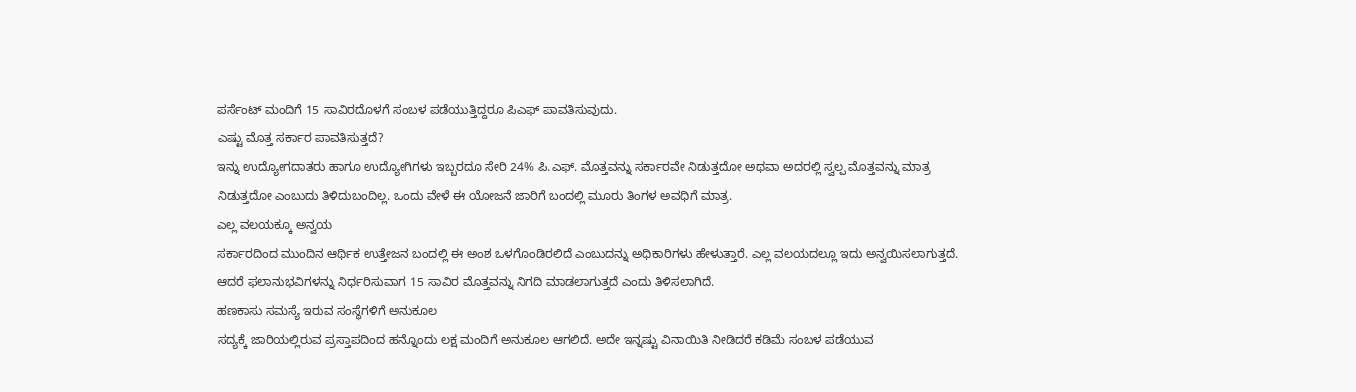ಪರ್ಸೆಂಟ್ ಮಂದಿಗೆ 15 ಸಾವಿರದೊಳಗೆ ಸಂಬಳ ಪಡೆಯುತ್ತಿದ್ದರೂ ಪಿಎಫ್ ಪಾವತಿಸುವುದು.
ಎಷ್ಟು ಮೊತ್ತ ಸರ್ಕಾರ ಪಾವತಿಸುತ್ತದೆ?
ಇನ್ನು ಉದ್ಯೋಗದಾತರು ಹಾಗೂ ಉದ್ಯೋಗಿಗಳು ಇಬ್ಬರದೂ ಸೇರಿ 24% ಪಿ.ಎಫ್. ಮೊತ್ತವನ್ನು ಸರ್ಕಾರವೇ ನಿಡುತ್ತದೋ ಅಥವಾ ಅದರಲ್ಲಿ ಸ್ವಲ್ಪ ಮೊತ್ತವನ್ನು ಮಾತ್ರ ನಿಡುತ್ತದೋ ಎಂಬುದು ತಿಳಿದುಬಂದಿಲ್ಲ. ಒಂದು ವೇಳೆ ಈ ಯೋಜನೆ ಜಾರಿಗೆ ಬಂದಲ್ಲಿ ಮೂರು ತಿಂಗಳ ಅವಧಿಗೆ ಮಾತ್ರ.
ಎಲ್ಲ ವಲಯಕ್ಕೂ ಅನ್ವಯ
ಸರ್ಕಾರದಿಂದ ಮುಂದಿನ ಆರ್ಥಿಕ ಉತ್ತೇಜನ ಬಂದಲ್ಲಿ ಈ ಅಂಶ ಒಳಗೊಂಡಿರಲಿದೆ ಎಂಬುದನ್ನು ಅಧಿಕಾರಿಗಳು ಹೇಳುತ್ತಾರೆ. ಎಲ್ಲ ವಲಯದಲ್ಲೂ ಇದು ಅನ್ವಯಿಸಲಾಗುತ್ತದೆ. ಆದರೆ ಫಲಾನುಭವಿಗಳನ್ನು ನಿರ್ಧರಿಸುವಾಗ 15 ಸಾವಿರ ಮೊತ್ತವನ್ನು ನಿಗದಿ ಮಾಡಲಾಗುತ್ತದೆ ಎಂದು ತಿಳಿಸಲಾಗಿದೆ.
ಹಣಕಾಸು ಸಮಸ್ಯೆ ಇರುವ ಸಂಸ್ಥೆಗಳಿಗೆ ಅನುಕೂಲ
ಸದ್ಯಕ್ಕೆ ಜಾರಿಯಲ್ಲಿರುವ ಪ್ರಸ್ತಾಪದಿಂದ ಹನ್ನೊಂದು ಲಕ್ಷ ಮಂದಿಗೆ ಅನುಕೂಲ ಆಗಲಿದೆ. ಅದೇ ಇನ್ನಷ್ಟು ವಿನಾಯಿತಿ ನೀಡಿದರೆ ಕಡಿಮೆ ಸಂಬಳ ಪಡೆಯುವ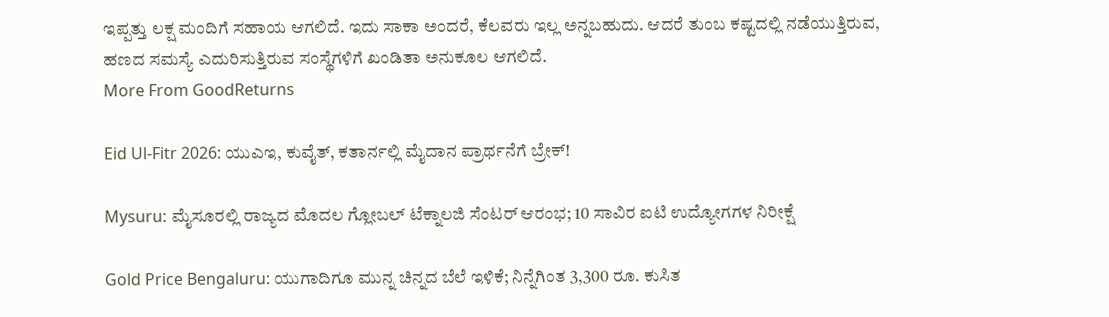ಇಪ್ಪತ್ತು ಲಕ್ಷ ಮಂದಿಗೆ ಸಹಾಯ ಆಗಲಿದೆ. ಇದು ಸಾಕಾ ಅಂದರೆ, ಕೆಲವರು ಇಲ್ಲ ಅನ್ನಬಹುದು. ಆದರೆ ತುಂಬ ಕಷ್ಟದಲ್ಲಿ ನಡೆಯುತ್ತಿರುವ, ಹಣದ ಸಮಸ್ಯೆ ಎದುರಿಸುತ್ತಿರುವ ಸಂಸ್ಥೆಗಳಿಗೆ ಖಂಡಿತಾ ಅನುಕೂಲ ಆಗಲಿದೆ.
More From GoodReturns

Eid Ul-Fitr 2026: ಯುಎಇ, ಕುವೈತ್, ಕತಾರ್ನಲ್ಲಿ ಮೈದಾನ ಪ್ರಾರ್ಥನೆಗೆ ಬ್ರೇಕ್!

Mysuru: ಮೈಸೂರಲ್ಲಿ ರಾಜ್ಯದ ಮೊದಲ ಗ್ಲೋಬಲ್ ಟೆಕ್ನಾಲಜಿ ಸೆಂಟರ್ ಆರಂಭ; 10 ಸಾವಿರ ಐಟಿ ಉದ್ಯೋಗಗಳ ನಿರೀಕ್ಷೆ

Gold Price Bengaluru: ಯುಗಾದಿಗೂ ಮುನ್ನ ಚಿನ್ನದ ಬೆಲೆ ಇಳಿಕೆ; ನಿನ್ನೆಗಿಂತ 3,300 ರೂ. ಕುಸಿತ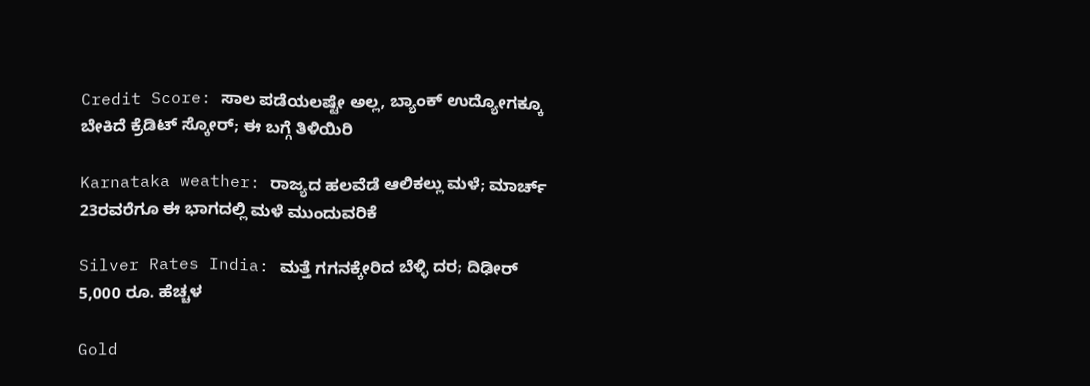Credit Score: ಸಾಲ ಪಡೆಯಲಷ್ಟೇ ಅಲ್ಲ, ಬ್ಯಾಂಕ್ ಉದ್ಯೋಗಕ್ಕೂ ಬೇಕಿದೆ ಕ್ರೆಡಿಟ್ ಸ್ಕೋರ್; ಈ ಬಗ್ಗೆ ತಿಳಿಯಿರಿ

Karnataka weather: ರಾಜ್ಯದ ಹಲವೆಡೆ ಆಲಿಕಲ್ಲು ಮಳೆ; ಮಾರ್ಚ್ 23ರವರೆಗೂ ಈ ಭಾಗದಲ್ಲಿ ಮಳೆ ಮುಂದುವರಿಕೆ

Silver Rates India: ಮತ್ತೆ ಗಗನಕ್ಕೇರಿದ ಬೆಳ್ಳಿ ದರ; ದಿಢೀರ್ 5,000 ರೂ. ಹೆಚ್ಚಳ

Gold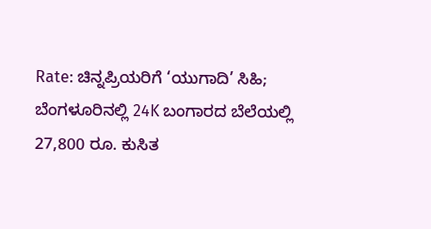Rate: ಚಿನ್ನಪ್ರಿಯರಿಗೆ ‘ಯುಗಾದಿ’ ಸಿಹಿ; ಬೆಂಗಳೂರಿನಲ್ಲಿ 24K ಬಂಗಾರದ ಬೆಲೆಯಲ್ಲಿ 27,800 ರೂ. ಕುಸಿತ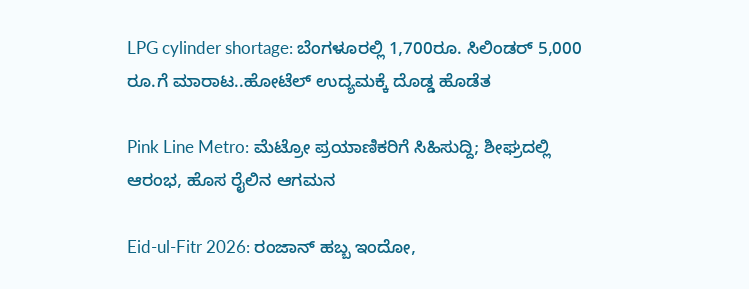LPG cylinder shortage: ಬೆಂಗಳೂರಲ್ಲಿ 1,700ರೂ. ಸಿಲಿಂಡರ್ 5,000 ರೂ.ಗೆ ಮಾರಾಟ..ಹೋಟೆಲ್ ಉದ್ಯಮಕ್ಕೆ ದೊಡ್ಡ ಹೊಡೆತ

Pink Line Metro: ಮೆಟ್ರೋ ಪ್ರಯಾಣಿಕರಿಗೆ ಸಿಹಿಸುದ್ದಿ; ಶೀಘ್ರದಲ್ಲಿ ಆರಂಭ, ಹೊಸ ರೈಲಿನ ಆಗಮನ

Eid-ul-Fitr 2026: ರಂಜಾನ್ ಹಬ್ಬ ಇಂದೋ,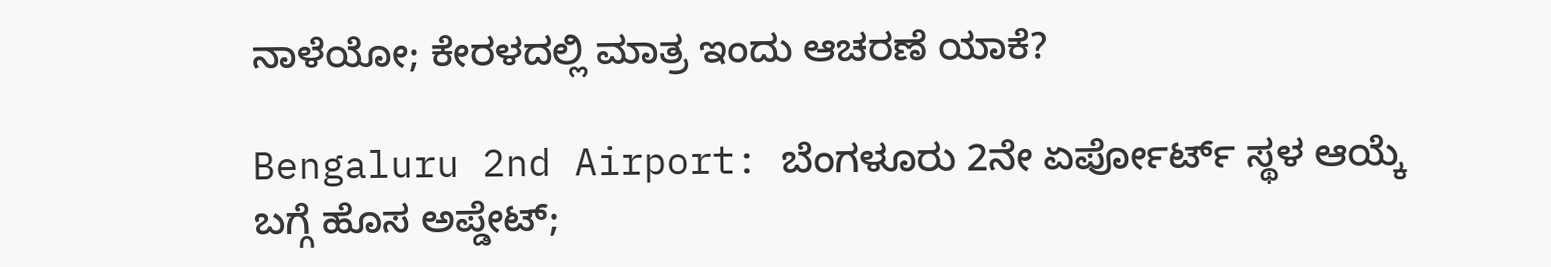ನಾಳೆಯೋ; ಕೇರಳದಲ್ಲಿ ಮಾತ್ರ ಇಂದು ಆಚರಣೆ ಯಾಕೆ?

Bengaluru 2nd Airport: ಬೆಂಗಳೂರು 2ನೇ ಏರ್ಪೋರ್ಟ್ ಸ್ಥಳ ಆಯ್ಕೆ ಬಗ್ಗೆ ಹೊಸ ಅಪ್ಡೇಟ್;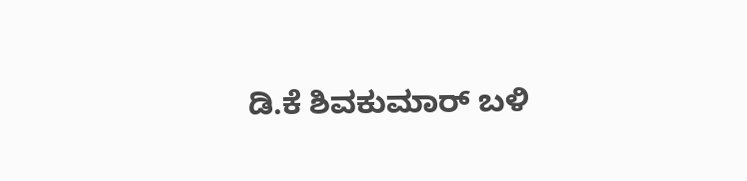ಡಿ.ಕೆ ಶಿವಕುಮಾರ್ ಬಳಿ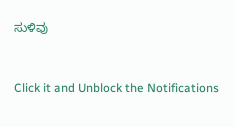ಸುಳಿವು



Click it and Unblock the Notifications